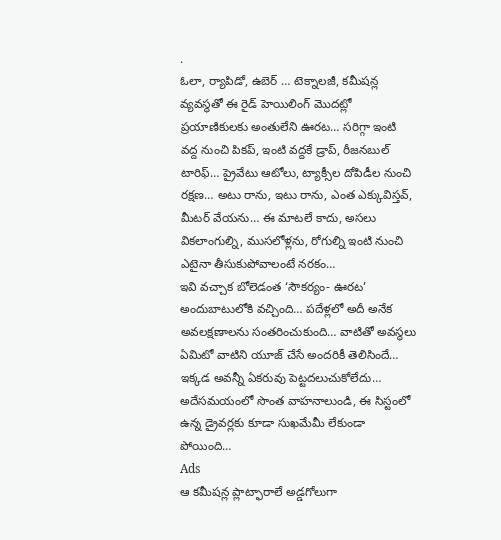.
ఓలా, ర్యాపిడో, ఉబెర్ … టెక్నాలజీ, కమీషన్ల వ్యవస్థతో ఈ రైడ్ హెయిలింగ్ మొదట్లో ప్రయాణికులకు అంతులేని ఊరట… సరిగ్గా ఇంటి వద్ద నుంచి పికప్, ఇంటి వద్దకే డ్రాప్, రీజనబుల్ టారిఫ్… ప్రైవేటు ఆటోలు, ట్యాక్సీల దోపిడీల నుంచి రక్షణ… అటు రాను, ఇటు రాను, ఎంత ఎక్కువిస్తవ్, మీటర్ వేయను… ఈ మాటలే కాదు, అసలు వికలాంగుల్ని, ముసలోళ్లను, రోగుల్ని ఇంటి నుంచి ఎటైనా తీసుకుపోవాలంటే నరకం…
ఇవి వచ్చాక బోలెడంత ‘సౌకర్యం- ఊరట’ అందుబాటులోకి వచ్చింది… పదేళ్లలో అదీ అనేక అవలక్షణాలను సంతరించుకుంది… వాటితో అవస్థలు ఏమిటో వాటిని యూజ్ చేసే అందరికీ తెలిసిందే… ఇక్కడ అవన్నీ ఏకరువు పెట్టదలుచుకోలేదు… అదేసమయంలో సొంత వాహనాలుండి, ఈ సిస్టంలో ఉన్న డ్రైవర్లకు కూడా సుఖమేమీ లేకుండా పోయింది…
Ads
ఆ కమీషన్ల ప్లాట్ఫారాలే అడ్డగోలుగా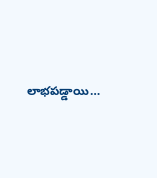లాభపడ్డాయి…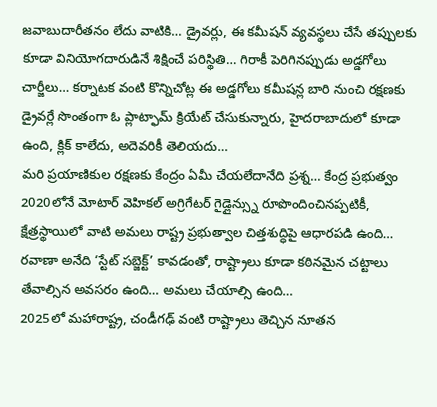జవాబుదారీతనం లేదు వాటికి… డ్రైవర్లు, ఈ కమీషన్ వ్యవస్థలు చేసే తప్పులకు కూడా వినియోగదారుడినే శిక్షించే పరిస్థితి… గిరాకీ పెరిగినప్పుడు అడ్డగోలు చార్జీలు… కర్నాటక వంటి కొన్నిచోట్ల ఈ అడ్డగోలు కమీషన్ల బారి నుంచి రక్షణకు డ్రైవర్లే సొంతంగా ఓ ప్లాట్ఫామ్ క్రియేట్ చేసుకున్నారు, హైదరాబాదులో కూడా ఉంది, క్లిక్ కాలేదు, అదెవరికీ తెలియదు…
మరి ప్రయాణికుల రక్షణకు కేంద్రం ఏమీ చేయలేదానేది ప్రశ్న… కేంద్ర ప్రభుత్వం 2020లోనే మోటార్ వెహికల్ అగ్రిగేటర్ గైడ్లైన్స్ను రూపొందించినప్పటికీ, క్షేత్రస్థాయిలో వాటి అమలు రాష్ట్ర ప్రభుత్వాల చిత్తశుద్ధిపై ఆధారపడి ఉంది… రవాణా అనేది ‘స్టేట్ సబ్జెక్ట్’ కావడంతో, రాష్ట్రాలు కూడా కఠినమైన చట్టాలు తేవాల్సిన అవసరం ఉంది… అమలు చేయాల్సి ఉంది…
2025లో మహారాష్ట్ర, చండీగఢ్ వంటి రాష్ట్రాలు తెచ్చిన నూతన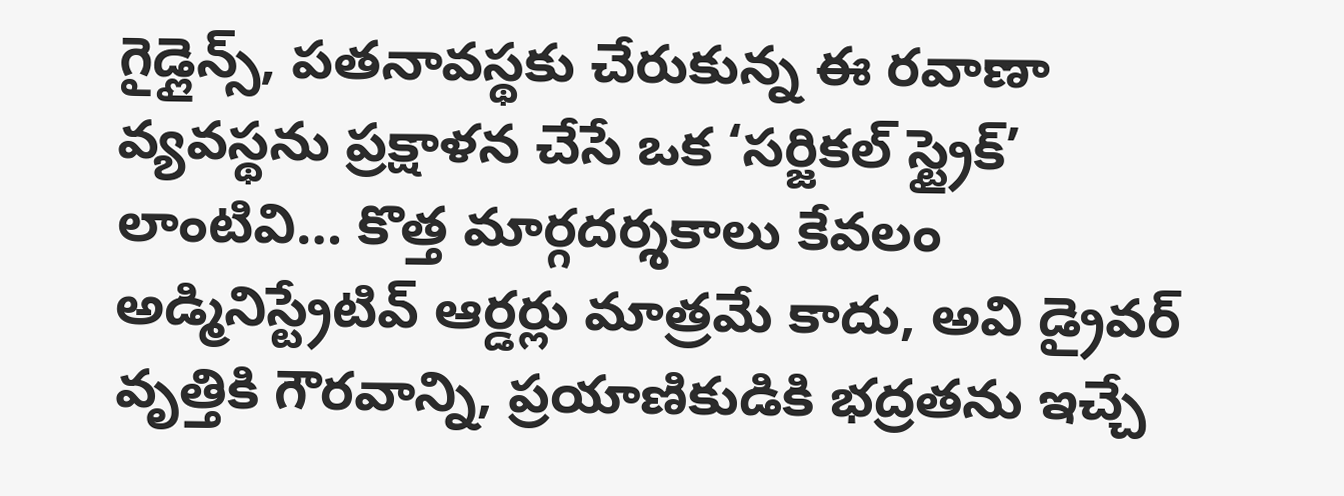గైడ్లైన్స్, పతనావస్థకు చేరుకున్న ఈ రవాణా వ్యవస్థను ప్రక్షాళన చేసే ఒక ‘సర్జికల్ స్ట్రైక్’ లాంటివి… కొత్త మార్గదర్శకాలు కేవలం అడ్మినిస్ట్రేటివ్ ఆర్డర్లు మాత్రమే కాదు, అవి డ్రైవర్ వృత్తికి గౌరవాన్ని, ప్రయాణికుడికి భద్రతను ఇచ్చే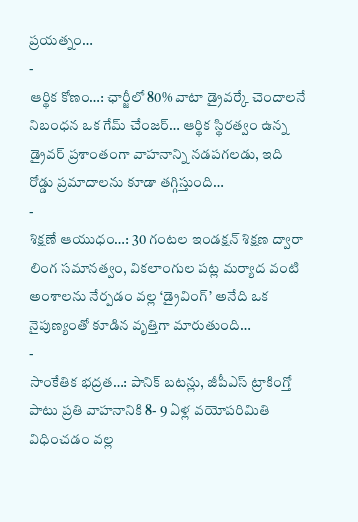ప్రయత్నం…
-
ఆర్థిక కోణం…: ఛార్జీలో 80% వాటా డ్రైవర్కే చెందాలనే నిబంధన ఒక గేమ్ చేంజర్… ఆర్థిక స్థిరత్వం ఉన్న డ్రైవర్ ప్రశాంతంగా వాహనాన్ని నడపగలడు, ఇది రోడ్డు ప్రమాదాలను కూడా తగ్గిస్తుంది…
-
శిక్షణే ఆయుధం…: 30 గంటల ఇండక్షన్ శిక్షణ ద్వారా లింగ సమానత్వం, వికలాంగుల పట్ల మర్యాద వంటి అంశాలను నేర్పడం వల్ల ‘డ్రైవింగ్’ అనేది ఒక నైపుణ్యంతో కూడిన వృత్తిగా మారుతుంది…
-
సాంకేతిక భద్రత…: పానిక్ బటన్లు, జీపీఎస్ ట్రాకింగ్తో పాటు ప్రతి వాహనానికి 8- 9 ఏళ్ల వయోపరిమితి విధించడం వల్ల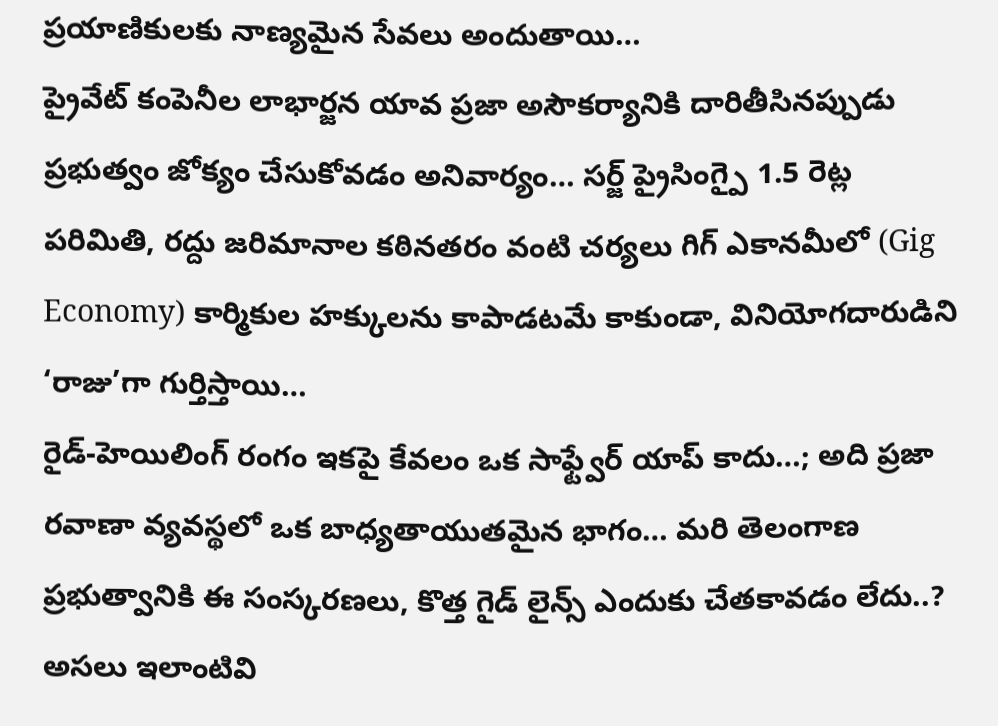ప్రయాణికులకు నాణ్యమైన సేవలు అందుతాయి…
ప్రైవేట్ కంపెనీల లాభార్జన యావ ప్రజా అసౌకర్యానికి దారితీసినప్పుడు ప్రభుత్వం జోక్యం చేసుకోవడం అనివార్యం… సర్జ్ ప్రైసింగ్పై 1.5 రెట్ల పరిమితి, రద్దు జరిమానాల కఠినతరం వంటి చర్యలు గిగ్ ఎకానమీలో (Gig Economy) కార్మికుల హక్కులను కాపాడటమే కాకుండా, వినియోగదారుడిని ‘రాజు’గా గుర్తిస్తాయి…
రైడ్-హెయిలింగ్ రంగం ఇకపై కేవలం ఒక సాఫ్ట్వేర్ యాప్ కాదు…; అది ప్రజా రవాణా వ్యవస్థలో ఒక బాధ్యతాయుతమైన భాగం… మరి తెలంగాణ ప్రభుత్వానికి ఈ సంస్కరణలు, కొత్త గైడ్ లైన్స్ ఎందుకు చేతకావడం లేదు..? అసలు ఇలాంటివి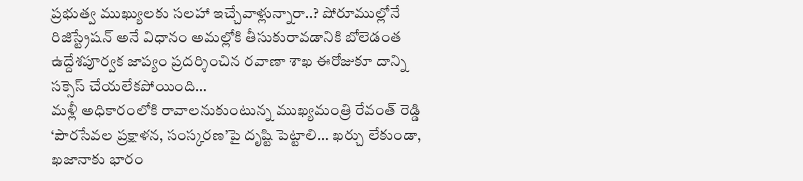ప్రభుత్వ ముఖ్యులకు సలహా ఇచ్చేవాళ్లున్నారా..? షోరూముల్లోనే రిజిస్ట్రేషన్ అనే విధానం అమల్లోకి తీసుకురావడానికి బోలెడంత ఉద్దేశపూర్వక జాప్యం ప్రదర్శించిన రవాణా శాఖ ఈరోజుకూ దాన్ని సక్సెస్ చేయలేకపోయింది…
మళ్లీ అధికారంలోకి రావాలనుకుంటున్న ముఖ్యమంత్రి రేవంత్ రెడ్డి ‘పౌరసేవల ప్రక్షాళన, సంస్కరణ’పై దృష్టి పెట్టాలి… ఖర్చు లేకుండా, ఖజానాకు భారం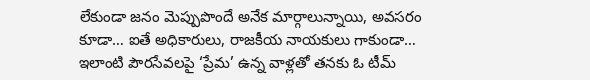లేకుండా జనం మెప్పుపొందే అనేక మార్గాలున్నాయి, అవసరం కూడా… ఐతే అధికారులు, రాజకీయ నాయకులు గాకుండా… ఇలాంటి పౌరసేవలపై ‘ప్రేమ’ ఉన్న వాళ్లతో తనకు ఓ టీమ్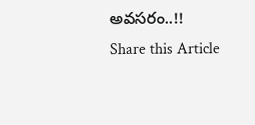అవసరం..!!
Share this Article